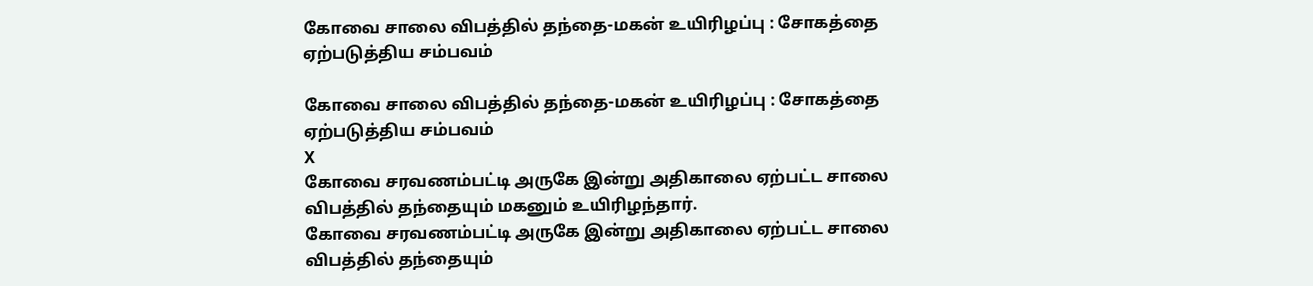கோவை சாலை விபத்தில் தந்தை-மகன் உயிரிழப்பு : சோகத்தை ஏற்படுத்திய சம்பவம்

கோவை சாலை விபத்தில் தந்தை-மகன் உயிரிழப்பு : சோகத்தை ஏற்படுத்திய சம்பவம்
X
கோவை சரவணம்பட்டி அருகே இன்று அதிகாலை ஏற்பட்ட சாலை விபத்தில் தந்தையும் மகனும் உயிரிழந்தார்.
கோவை சரவணம்பட்டி அருகே இன்று அதிகாலை ஏற்பட்ட சாலை விபத்தில் தந்தையும்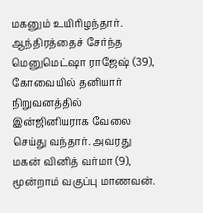மகனும் உயிரிழந்தார். ஆந்திரத்தைச் சேர்ந்த மெனுமெட்ஷா ராஜேஷ் (39), கோவையில் தனியார் நிறுவனத்தில் இன்ஜினியராக வேலை செய்து வந்தார். அவரது மகன் வினித் வர்மா (9), மூன்றாம் வகுப்பு மாணவன்.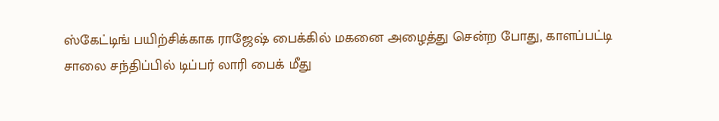ஸ்கேட்டிங் பயிற்சிக்காக ராஜேஷ் பைக்கில் மகனை அழைத்து சென்ற போது, காளப்பட்டி சாலை சந்திப்பில் டிப்பர் லாரி பைக் மீது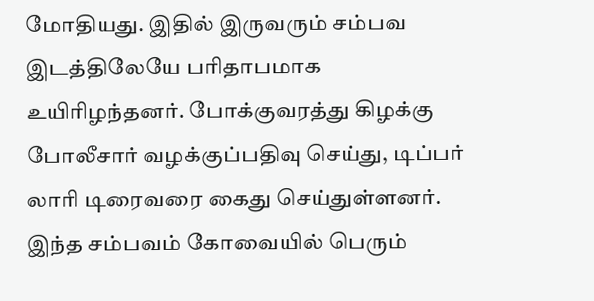மோதியது. இதில் இருவரும் சம்பவ இடத்திலேயே பரிதாபமாக உயிரிழந்தனர். போக்குவரத்து கிழக்கு போலீசார் வழக்குப்பதிவு செய்து, டிப்பர் லாரி டிரைவரை கைது செய்துள்ளனர். இந்த சம்பவம் கோவையில் பெரும்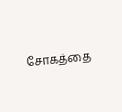சோகத்தை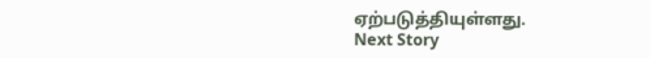ஏற்படுத்தியுள்ளது.
Next Story